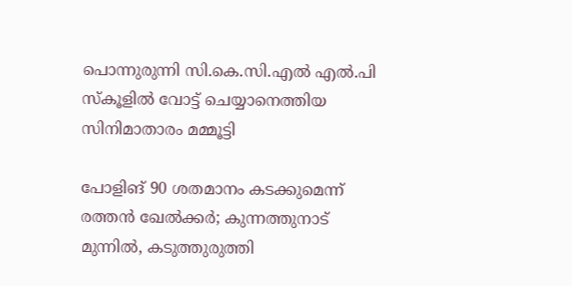പൊന്നുരുന്നി സി.കെ.സി.എൽ എൽ.പി സ്കൂളിൽ വോട്ട് ചെയ്യാനെത്തിയ സിനിമാതാരം മമ്മൂട്ടി

പോളിങ് 90 ശതമാനം കടക്കുമെന്ന് രത്തൻ ഖേൽക്കർ; കുന്നത്തുനാട് മുന്നിൽ, കടുത്തുരുത്തി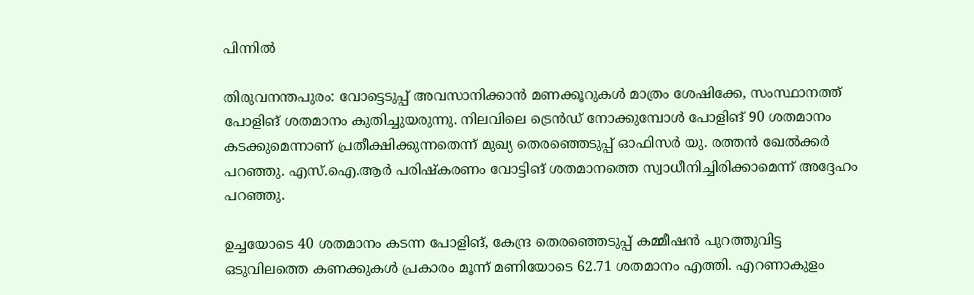പിന്നിൽ

തിരുവനന്തപുരം: വോട്ടെടുപ്പ് അവസാനിക്കാൻ മണക്കൂറുകൾ മാത്രം ശേഷിക്കേ, സംസ്ഥാനത്ത് പോളിങ് ശതമാനം കുതിച്ചുയരുന്നു. നിലവിലെ ട്രെൻഡ് നോക്കുമ്പോൾ പോളിങ് 90 ശതമാനം കടക്കുമെന്നാണ് പ്രതീക്ഷിക്കുന്നതെന്ന് മുഖ്യ തെരഞ്ഞെടുപ്പ് ഓഫിസർ യു. രത്തൻ ഖേൽക്കർ പറഞ്ഞു. എസ്.ഐ.ആർ പരിഷ്കരണം വോട്ടിങ് ശതമാനത്തെ സ്വാധീനിച്ചിരിക്കാമെന്ന് അദ്ദേഹം പറഞ്ഞു.

ഉച്ചയോടെ 40 ശതമാനം കടന്ന പോളിങ്, കേന്ദ്ര തെരഞ്ഞെടുപ്പ് കമ്മീഷൻ പുറത്തുവിട്ട ഒടുവിലത്തെ കണക്കുകൾ പ്രകാരം മൂന്ന് മണിയോടെ 62.71 ശതമാനം എത്തി. എറണാകുളം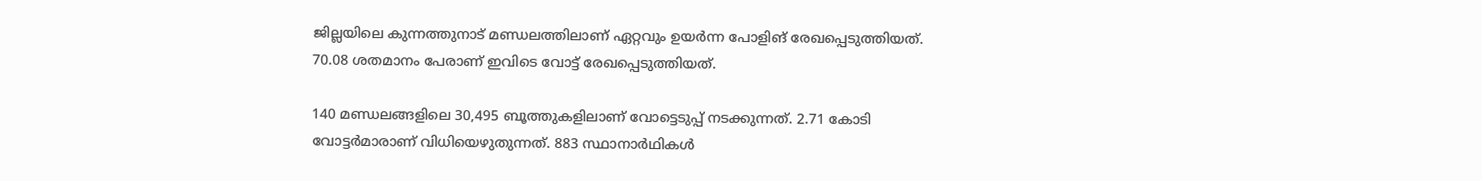ജില്ലയിലെ കുന്നത്തുനാട് മണ്ഡലത്തിലാണ് ഏറ്റവും ഉയർന്ന പോളിങ് രേഖപ്പെടുത്തിയത്. 70.08 ശതമാനം പേരാണ് ഇവിടെ വോട്ട് രേഖപ്പെടുത്തിയത്.

140 മണ്ഡലങ്ങളിലെ 30,495 ബൂത്തുകളിലാണ് വോട്ടെടുപ്പ് നടക്കുന്നത്. 2.71 കോടി വോട്ടർമാരാണ് വിധിയെഴുതുന്നത്. 883 സ്ഥാനാർഥികൾ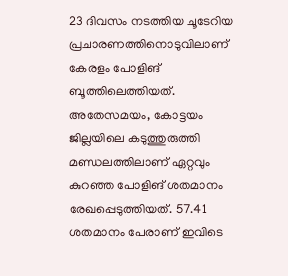23 ദിവസം നടത്തിയ ചൂടേറിയ പ്രചാരണത്തിനൊടുവിലാണ് കേരളം പോളിങ് ബൂത്തിലെത്തിയത്. അതേസമയം, കോട്ടയം ജില്ലയിലെ കടുത്തുരുത്തി മണ്ഡലത്തിലാണ് ഏറ്റവും കുറഞ്ഞ പോളിങ് ശതമാനം രേഖപ്പെടുത്തിയത്. 57.41 ശതമാനം പേരാണ് ഇവിടെ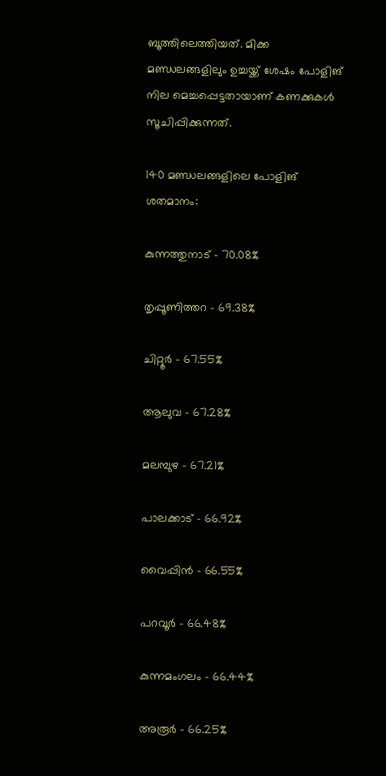ബൂത്തിലെത്തിയത്. മിക്ക മണ്ഡലങ്ങളിലും ഉച്ചയ്ക്ക് ശേഷം പോളിങ് നില മെച്ചപ്പെട്ടതായാണ് കണക്കുകൾ സൂചിപ്പിക്കുന്നത്.

140 മണ്ഡലങ്ങളിലെ പോളിങ് ശതമാനം:

കുന്നത്തുനാട് - 70.08%

തൃപ്പൂണിത്തറ - 69.38%

ചിറ്റൂർ - 67.55%

ആലുവ - 67.28%

മലമ്പുഴ - 67.21%

പാലക്കാട് - 66.92%

വൈപ്പിൻ - 66.55%

പറവൂർ - 66.48%

കുന്നമംഗലം - 66.44%

അരൂർ - 66.25%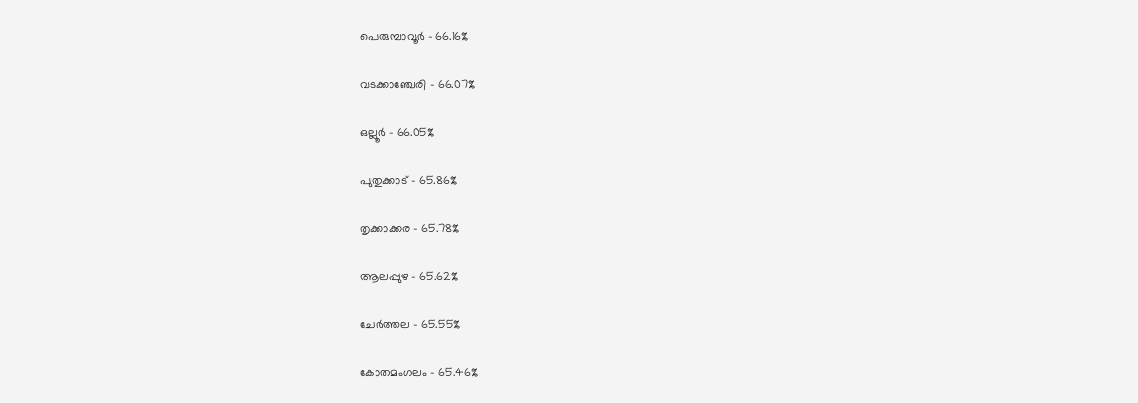പെരുമ്പാവൂർ - 66.16%

വടക്കാഞ്ചേരി - 66.07%

ഒല്ലൂർ - 66.05%

പുതുക്കാട് - 65.86%

തൃക്കാക്കര - 65.78%

ആലപ്പുഴ - 65.62%

ചേർത്തല - 65.55%

കോതമംഗലം - 65.46%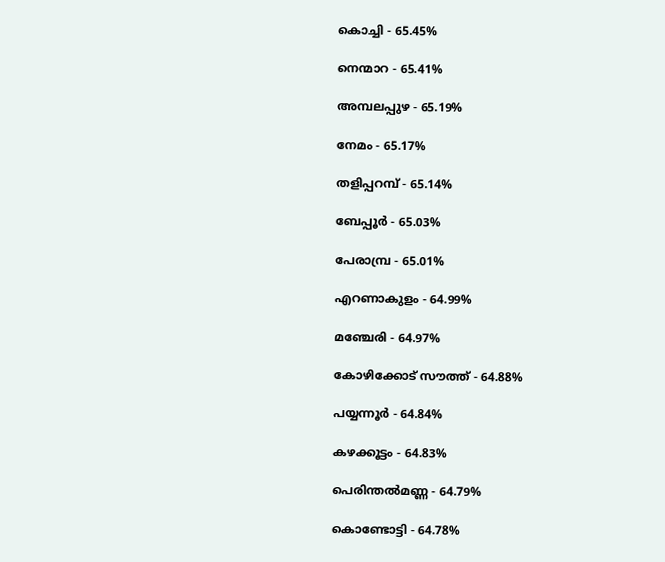കൊച്ചി - 65.45%

നെന്മാറ - 65.41%

അമ്പലപ്പുഴ - 65.19%

നേമം - 65.17%

തളിപ്പറമ്പ് - 65.14%

ബേപ്പൂർ - 65.03%

പേരാമ്പ്ര - 65.01%

എറണാകുളം - 64.99%

മഞ്ചേരി - 64.97%

കോഴിക്കോട് സൗത്ത് - 64.88%

പയ്യന്നൂർ - 64.84%

കഴക്കൂട്ടം - 64.83%

പെരിന്തൽമണ്ണ - 64.79%

കൊണ്ടോട്ടി - 64.78%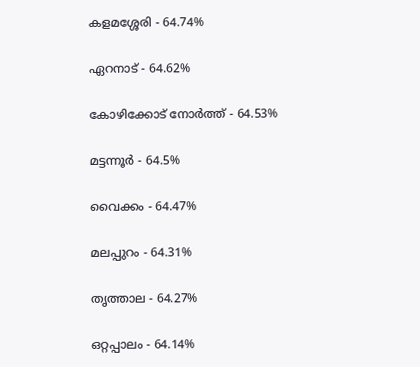കളമശ്ശേരി - 64.74%

ഏറനാട് - 64.62%

കോഴിക്കോട് നോർത്ത് - 64.53%

മട്ടന്നൂർ - 64.5%

വൈക്കം - 64.47%

മലപ്പുറം - 64.31%

തൃത്താല - 64.27%

ഒറ്റപ്പാലം - 64.14%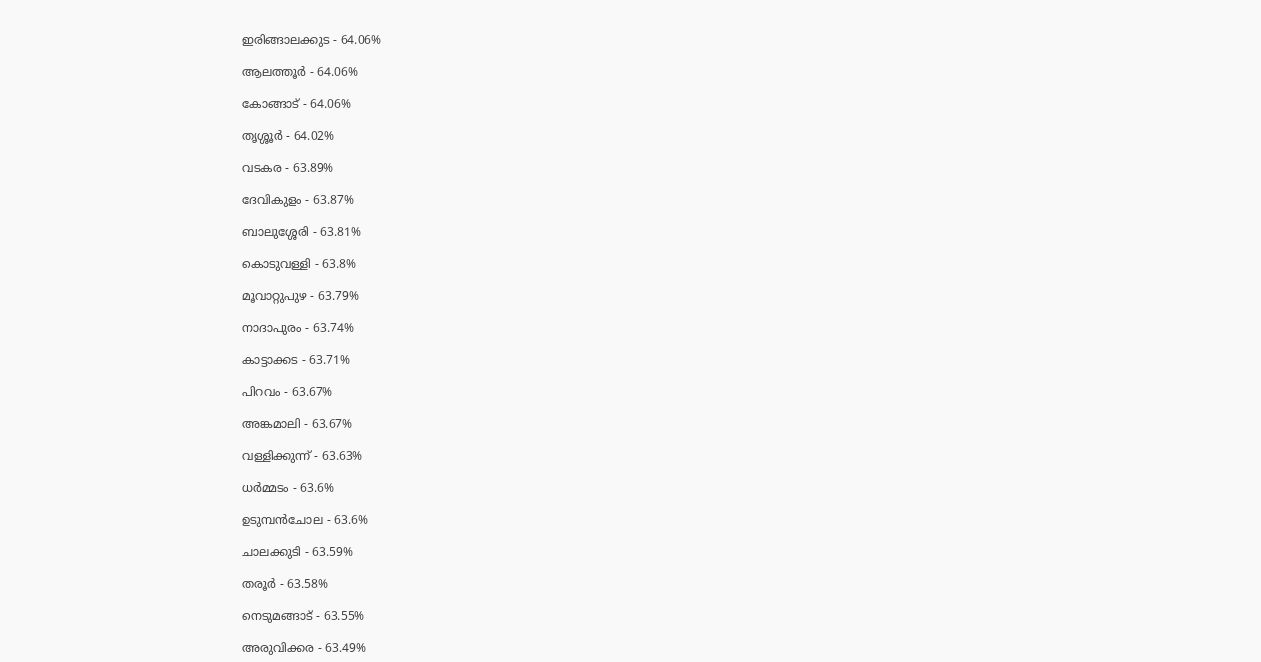ഇരിങ്ങാലക്കുട - 64.06%

ആലത്തൂർ - 64.06%

കോങ്ങാട് - 64.06%

തൃശ്ശൂർ - 64.02%

വടകര - 63.89%

ദേവികുളം - 63.87%

ബാലുശ്ശേരി - 63.81%

കൊടുവള്ളി - 63.8%

മൂവാറ്റുപുഴ - 63.79%

നാദാപുരം - 63.74%

കാട്ടാക്കട - 63.71%

പിറവം - 63.67%

അങ്കമാലി - 63.67%

വള്ളിക്കുന്ന് - 63.63%

ധർമ്മടം - 63.6%

ഉടുമ്പൻചോല - 63.6%

ചാലക്കുടി - 63.59%

തരൂർ - 63.58%

നെടുമങ്ങാട് - 63.55%

അരുവിക്കര - 63.49%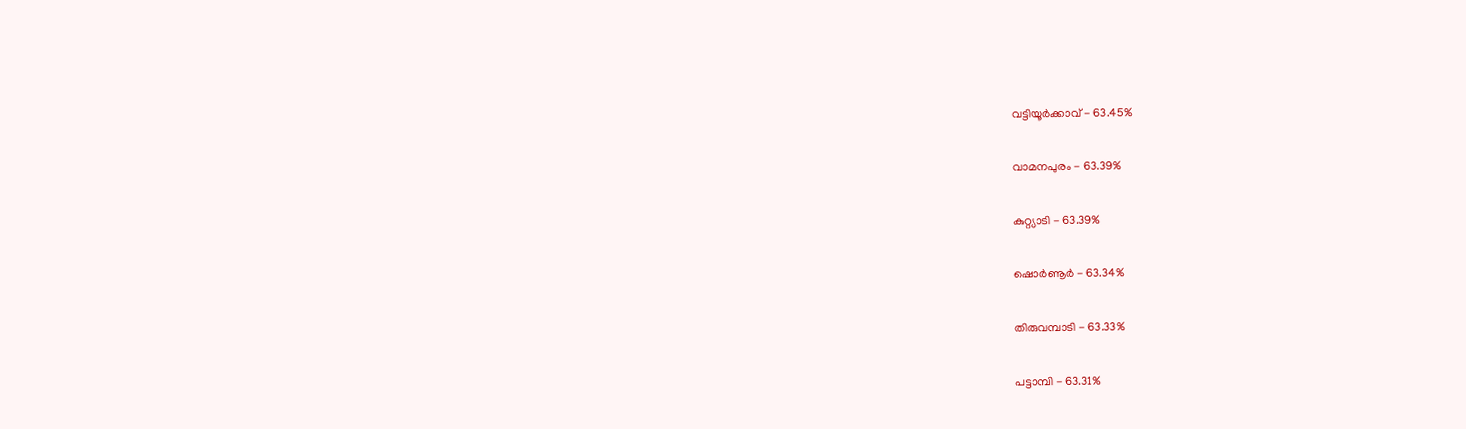വട്ടിയൂർക്കാവ് - 63.45%

വാമനപുരം - 63.39%

കുറ്റ്യാടി - 63.39%

ഷൊർണൂർ - 63.34%

തിരുവമ്പാടി - 63.33%

പട്ടാമ്പി - 63.31%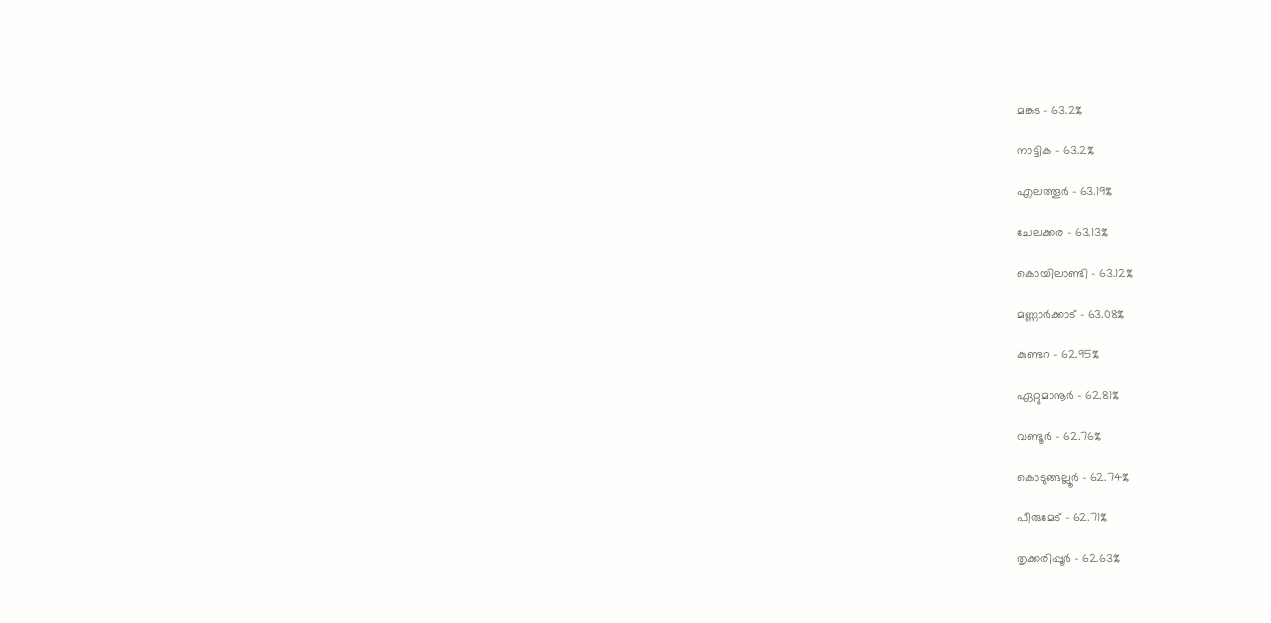മങ്കട - 63.2%

നാട്ടിക - 63.2%

എലത്തൂർ - 63.19%

ചേലക്കര - 63.13%

കൊയിലാണ്ടി - 63.12%

മണ്ണാർക്കാട് - 63.08%

കുണ്ടറ - 62.95%

ഏറ്റുമാനൂർ - 62.81%

വണ്ടൂർ - 62.76%

കൊടുങ്ങല്ലൂർ - 62.74%

പീരുമേട് - 62.71%

തൃക്കരിപ്പൂർ - 62.63%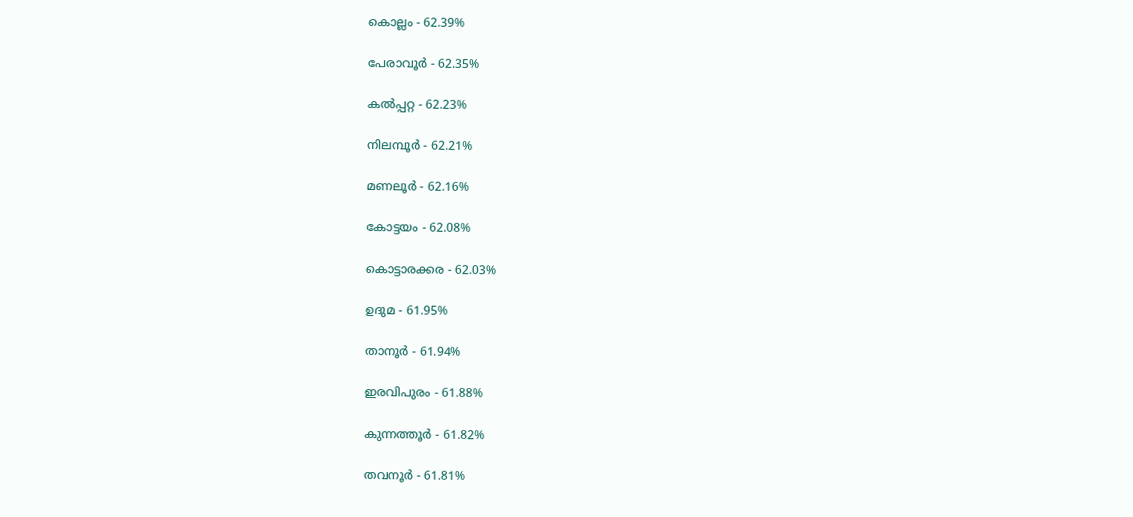കൊല്ലം - 62.39%

പേരാവൂർ - 62.35%

കൽപ്പറ്റ - 62.23%

നിലമ്പൂർ - 62.21%

മണലൂർ - 62.16%

കോട്ടയം - 62.08%

കൊട്ടാരക്കര - 62.03%

ഉദുമ - 61.95%

താനൂർ - 61.94%

ഇരവിപുരം - 61.88%

കുന്നത്തൂർ - 61.82%

തവനൂർ - 61.81%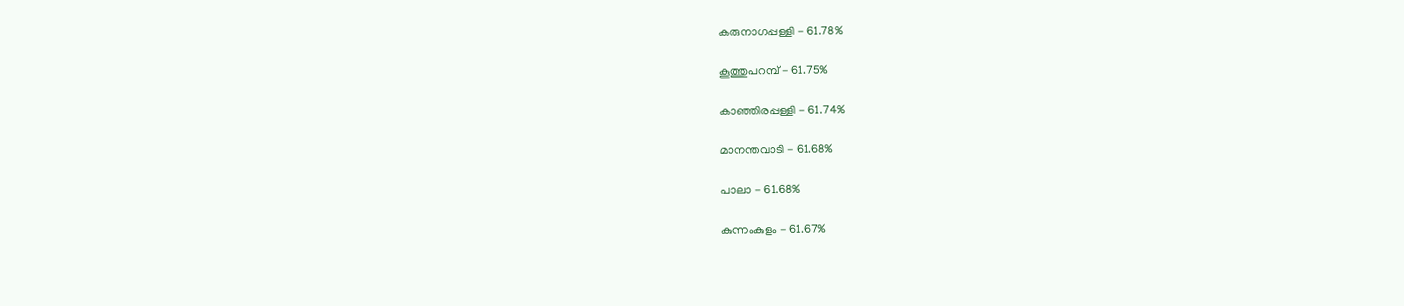കരുനാഗപ്പള്ളി - 61.78%

കൂത്തുപറമ്പ് - 61.75%

കാഞ്ഞിരപ്പള്ളി - 61.74%

മാനന്തവാടി - 61.68%

പാലാ - 61.68%

കുന്നംകുളം - 61.67%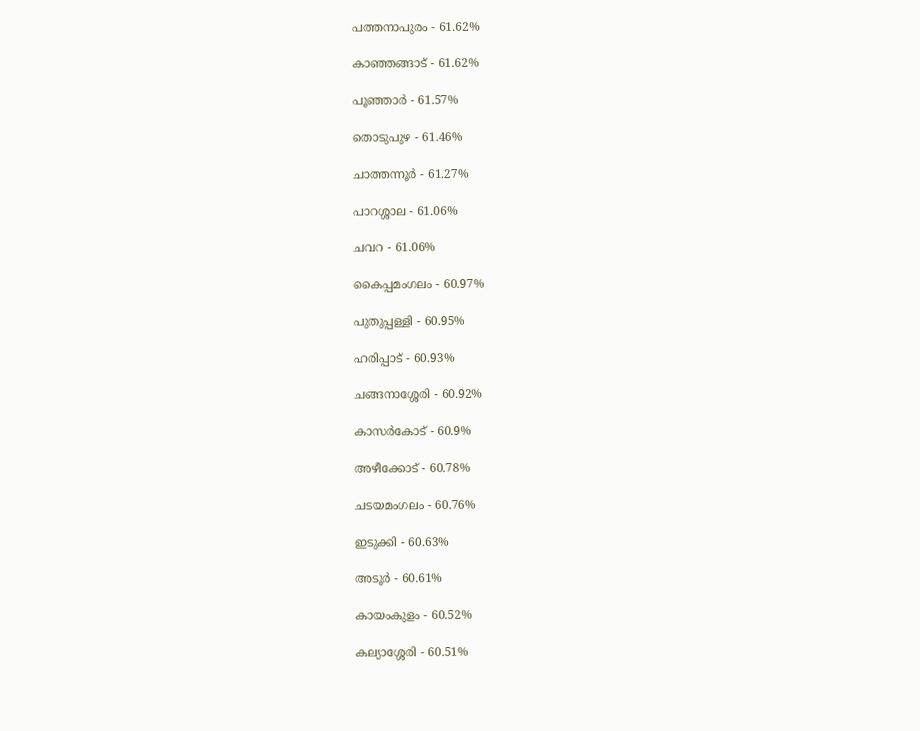പത്തനാപുരം - 61.62%

കാഞ്ഞങ്ങാട് - 61.62%

പൂഞ്ഞാർ - 61.57%

തൊടുപുഴ - 61.46%

ചാത്തന്നൂർ - 61.27%

പാറശ്ശാല - 61.06%

ചവറ - 61.06%

കൈപ്പമംഗലം - 60.97%

പുതുപ്പള്ളി - 60.95%

ഹരിപ്പാട് - 60.93%

ചങ്ങനാശ്ശേരി - 60.92%

കാസർകോട് - 60.9%

അഴീക്കോട് - 60.78%

ചടയമംഗലം - 60.76%

ഇടുക്കി - 60.63%

അടൂർ - 60.61%

കായംകുളം - 60.52%

കല്യാശ്ശേരി - 60.51%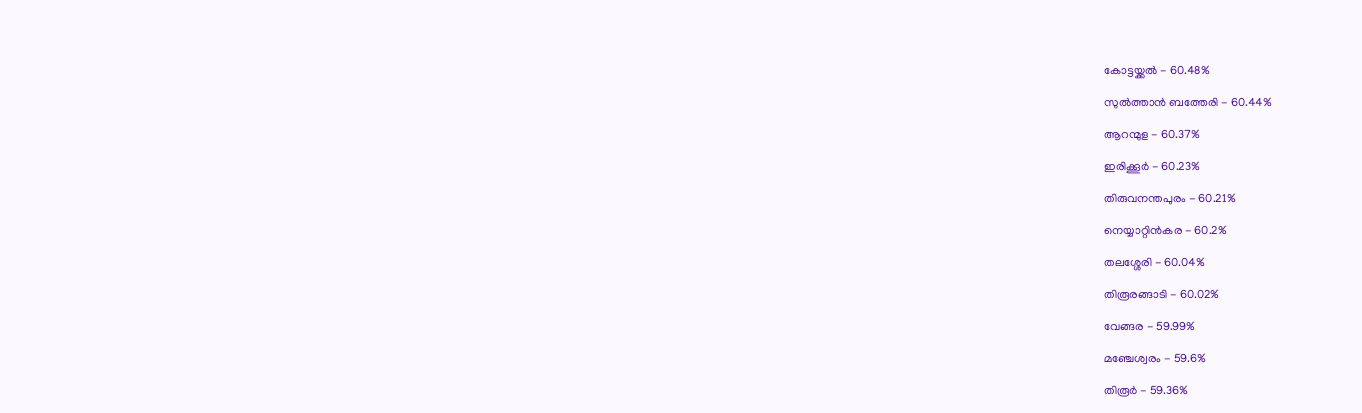കോട്ടയ്ക്കൽ - 60.48%

സുൽത്താൻ ബത്തേരി - 60.44%

ആറന്മുള - 60.37%

ഇരിക്കൂർ - 60.23%

തിരുവനന്തപുരം - 60.21%

നെയ്യാറ്റിൻകര - 60.2%

തലശ്ശേരി - 60.04%

തിരൂരങ്ങാടി - 60.02%

വേങ്ങര - 59.99%

മഞ്ചേശ്വരം - 59.6%

തിരൂർ - 59.36%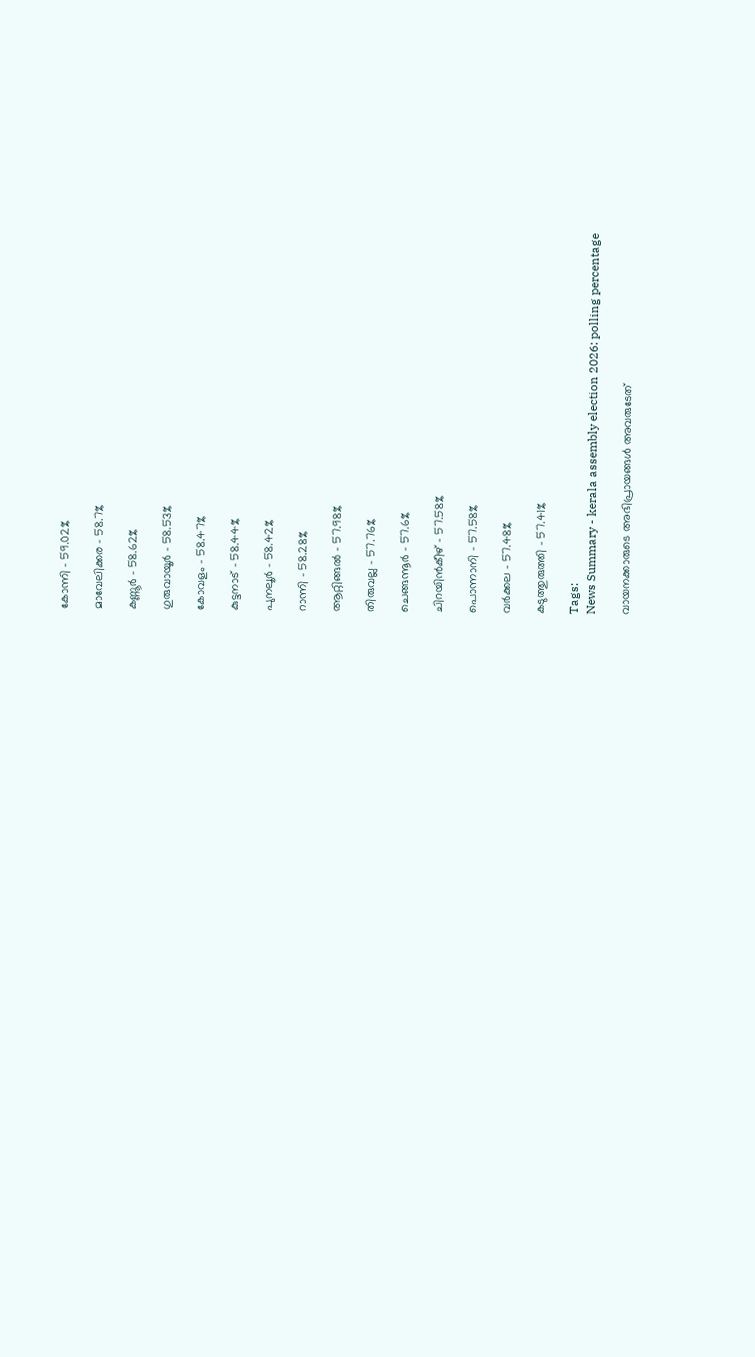കോന്നി - 59.02%

മാവേലിക്കര - 58.7%

കണ്ണൂർ - 58.62%

ഗുരുവായൂർ - 58.53%

കോവളം - 58.47%

കുട്ടനാട് - 58.44%

പുനലൂർ - 58.42%

റാന്നി - 58.28%

ആറ്റിങ്ങൽ - 57.98%

തിരുവല്ല - 57.76%

ചെങ്ങന്നൂർ - 57.6%

ചിറയിൻകീഴ് - 57.58%

പൊന്നാനി - 57.58%

വർക്കല - 57.48%

കടുത്തുരുത്തി - 57.41%

Tags:
News Summary - kerala assembly election 2026: polling percentage

വായനക്കാരുടെ അഭിപ്രായങ്ങള്‍ അവരുടേത്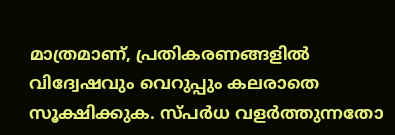മാത്രമാണ്, പ്രതികരണങ്ങളിൽ വിദ്വേഷവും വെറുപ്പും കലരാതെ സൂക്ഷിക്കുക. സ്പർധ വളർത്തുന്നതോ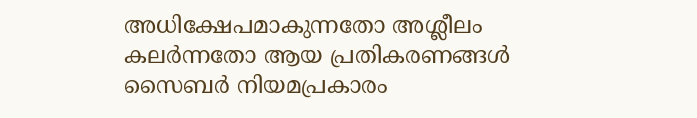അധിക്ഷേപമാകുന്നതോ അശ്ലീലം കലർന്നതോ ആയ പ്രതികരണങ്ങൾ സൈബർ നിയമപ്രകാരം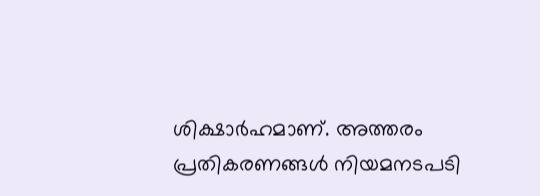ശിക്ഷാർഹമാണ്. അത്തരം പ്രതികരണങ്ങൾ നിയമനടപടി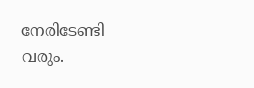നേരിടേണ്ടി വരും.